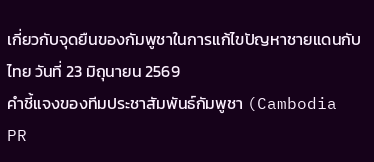เกี่ยวกับจุดยืนของกัมพูชาในการแก้ไขปัญหาชายแดนกับไทย วันที่ 23 มิถุนายน 2569
คำชี้แจงของทีมประชาสัมพันธ์กัมพูชา (Cambodia PR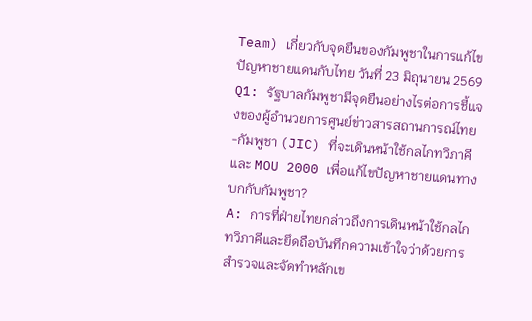Team) เกี่ยวกับจุดยืนของกัมพูชาในการแก้ไขปัญหาชายแดนกับไทย วันที่ 23 มิถุนายน 2569
Q1: รัฐบาลกัมพูชามีจุดยืนอย่างไรต่อการชี้แจงของผู้อำนวยการศูนย์ข่าวสารสถานการณ์ไทย-กัมพูชา (JIC) ที่จะเดินหน้าใช้กลไกทวิภาคีและ MOU 2000 เพื่อแก้ไขปัญหาชายแดนทางบกกับกัมพูชา?
A: การที่ฝ่ายไทยกล่าวถึงการเดินหน้าใช้กลไกทวิภาคีและยึดถือบันทึกความเข้าใจว่าด้วยการสำรวจและจัดทำหลักเข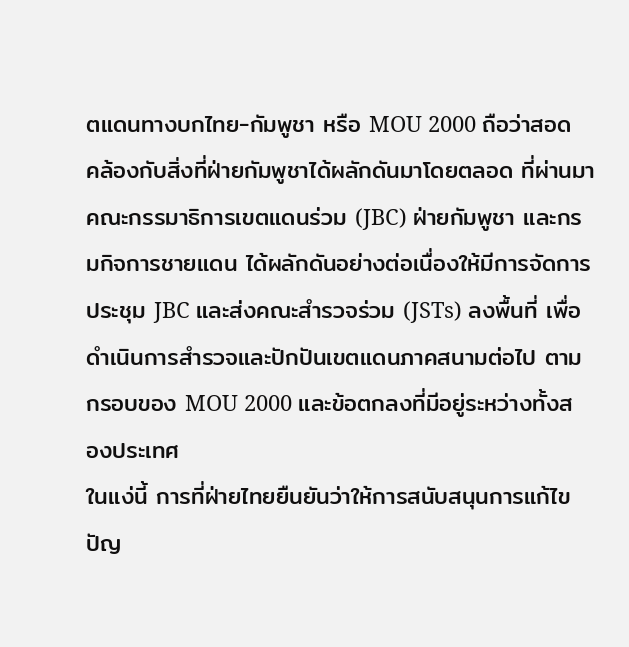ตแดนทางบกไทย-กัมพูชา หรือ MOU 2000 ถือว่าสอดคล้องกับสิ่งที่ฝ่ายกัมพูชาได้ผลักดันมาโดยตลอด ที่ผ่านมา คณะกรรมาธิการเขตแดนร่วม (JBC) ฝ่ายกัมพูชา และกรมกิจการชายแดน ได้ผลักดันอย่างต่อเนื่องให้มีการจัดการประชุม JBC และส่งคณะสำรวจร่วม (JSTs) ลงพื้นที่ เพื่อดำเนินการสำรวจและปักปันเขตแดนภาคสนามต่อไป ตามกรอบของ MOU 2000 และข้อตกลงที่มีอยู่ระหว่างทั้งสองประเทศ
ในแง่นี้ การที่ฝ่ายไทยยืนยันว่าให้การสนับสนุนการแก้ไขปัญ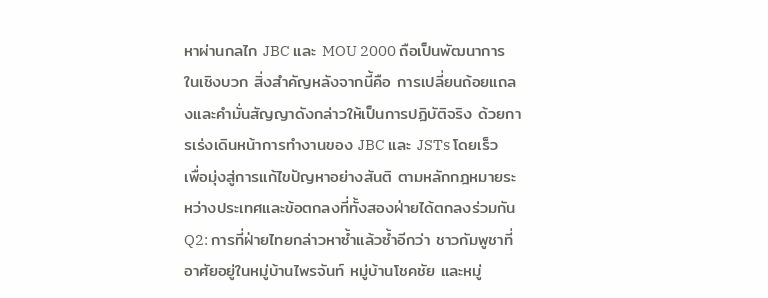หาผ่านกลไก JBC และ MOU 2000 ถือเป็นพัฒนาการในเชิงบวก สิ่งสำคัญหลังจากนี้คือ การเปลี่ยนถ้อยแถลงและคำมั่นสัญญาดังกล่าวให้เป็นการปฏิบัติจริง ด้วยการเร่งเดินหน้าการทำงานของ JBC และ JSTs โดยเร็ว เพื่อมุ่งสู่การแก้ไขปัญหาอย่างสันติ ตามหลักกฎหมายระหว่างประเทศและข้อตกลงที่ทั้งสองฝ่ายได้ตกลงร่วมกัน
Q2: การที่ฝ่ายไทยกล่าวหาซ้ำแล้วซ้ำอีกว่า ชาวกัมพูชาที่อาศัยอยู่ในหมู่บ้านไพรจันท์ หมู่บ้านโชคชัย และหมู่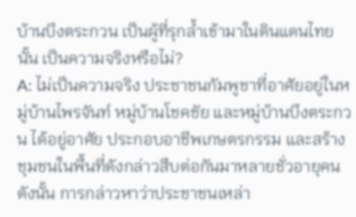บ้านบึงตระกวน เป็นผู้ที่รุกล้ำเข้ามาในดินแดนไทยนั้น เป็นความจริงหรือไม่?
A: ไม่เป็นความจริง ประชาชนกัมพูชาที่อาศัยอยู่ในหมู่บ้านไพรจันท์ หมู่บ้านโชคชัย และหมู่บ้านบึงตระกวน ได้อยู่อาศัย ประกอบอาชีพเกษตรกรรม และสร้างชุมชนในพื้นที่ดังกล่าวสืบต่อกันมาหลายชั่วอายุคน ดังนั้น การกล่าวหาว่าประชาชนเหล่า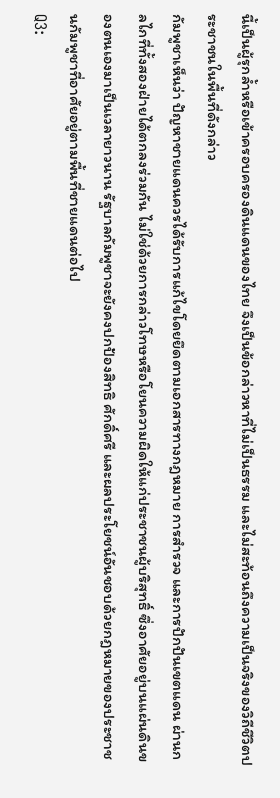นี้เป็นผู้รุกล้ำหรือเข้าครอบครองดินแดนของไทย จึงเป็นข้อกล่าวหาที่ไม่เป็นธรรม และไม่สะท้อนถึงความเป็นจริงของวิถีชีวิตประชาชนในพื้นที่ดังกล่าว
กัมพูชาเห็นว่า ปัญหาชายแดนควรได้รับการแก้ไขโดยยึดตามเอกสารทางกฎหมาย การสำรวจ และการปักปันเขตแดน ผ่านกลไกที่ทั้งสองฝ่ายได้ตกลงร่วมกัน ไม่ใช่ด้วยการกล่าวโทษหรือโยนความผิดให้แก่ประชาชนผู้บริสุทธิ์ ซึ่งอาศัยอยู่บนแผ่นดินของตนเองมาเป็นเวลายาวนาน รัฐบาลกัมพูชาจะยังคงปกป้องสิทธิ ศักดิ์ศรี และผลประโยชน์อันชอบด้วยกฎหมายของประชาชนกัมพูชาที่อาศัยอยู่ตามพื้นที่ชายแดนต่อไป
Q3: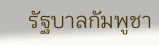รัฐบาลกัมพูชา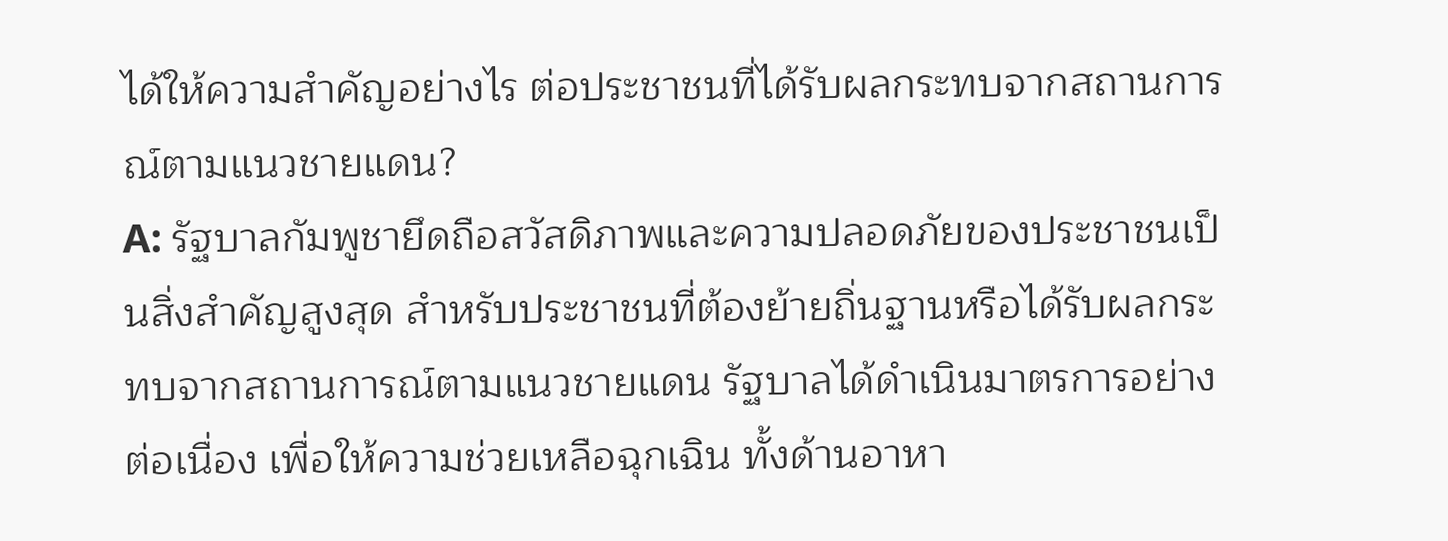ได้ให้ความสำคัญอย่างไร ต่อประชาชนที่ได้รับผลกระทบจากสถานการณ์ตามแนวชายแดน?
A: รัฐบาลกัมพูชายึดถือสวัสดิภาพและความปลอดภัยของประชาชนเป็นสิ่งสำคัญสูงสุด สำหรับประชาชนที่ต้องย้ายถิ่นฐานหรือได้รับผลกระทบจากสถานการณ์ตามแนวชายแดน รัฐบาลได้ดำเนินมาตรการอย่างต่อเนื่อง เพื่อให้ความช่วยเหลือฉุกเฉิน ทั้งด้านอาหา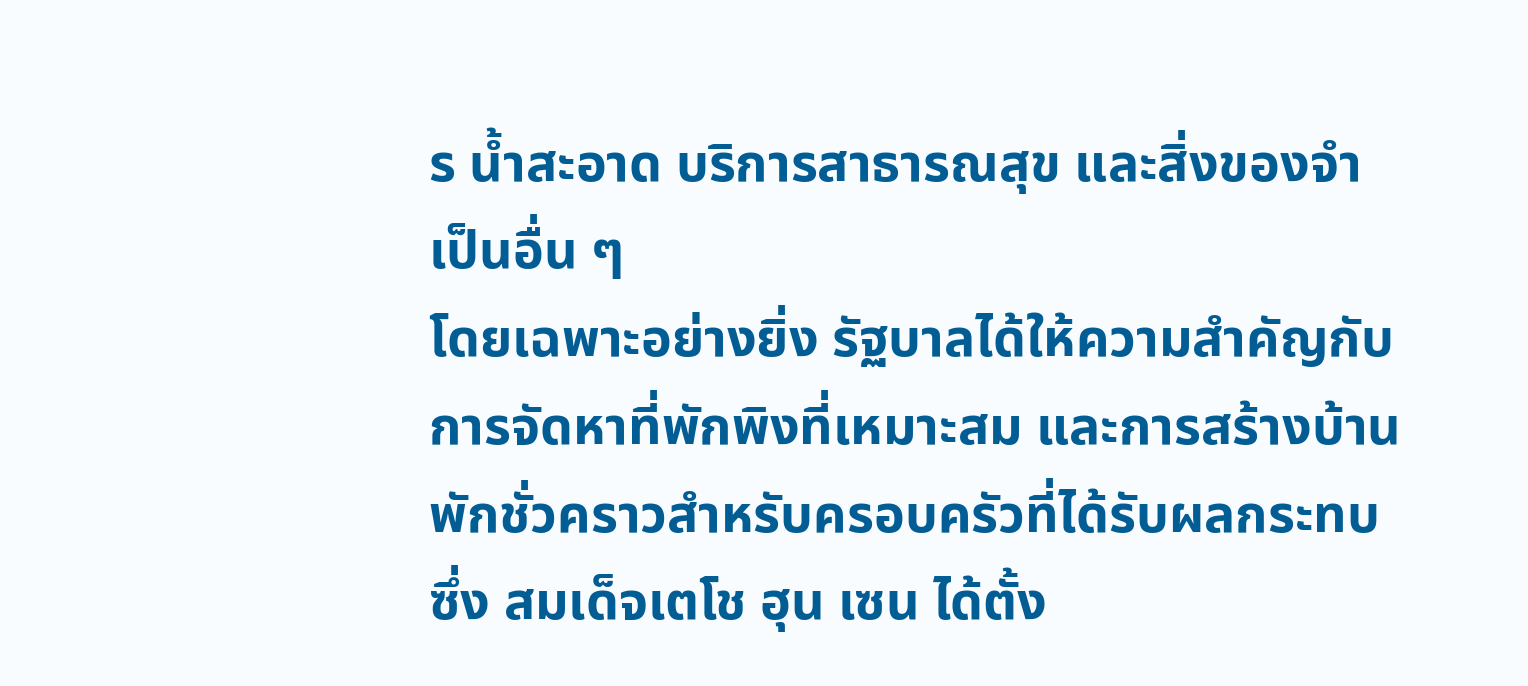ร น้ำสะอาด บริการสาธารณสุข และสิ่งของจำเป็นอื่น ๆ
โดยเฉพาะอย่างยิ่ง รัฐบาลได้ให้ความสำคัญกับการจัดหาที่พักพิงที่เหมาะสม และการสร้างบ้านพักชั่วคราวสำหรับครอบครัวที่ได้รับผลกระทบ ซึ่ง สมเด็จเตโช ฮุน เซน ได้ตั้ง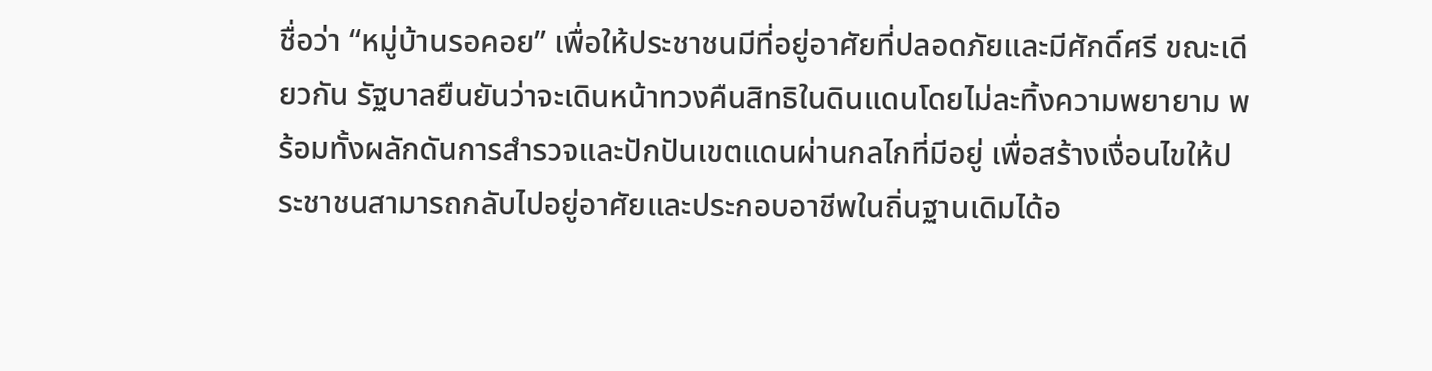ชื่อว่า “หมู่บ้านรอคอย” เพื่อให้ประชาชนมีที่อยู่อาศัยที่ปลอดภัยและมีศักดิ์ศรี ขณะเดียวกัน รัฐบาลยืนยันว่าจะเดินหน้าทวงคืนสิทธิในดินแดนโดยไม่ละทิ้งความพยายาม พร้อมทั้งผลักดันการสำรวจและปักปันเขตแดนผ่านกลไกที่มีอยู่ เพื่อสร้างเงื่อนไขให้ประชาชนสามารถกลับไปอยู่อาศัยและประกอบอาชีพในถิ่นฐานเดิมได้อ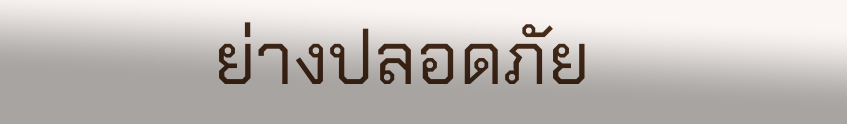ย่างปลอดภัย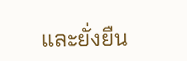และยั่งยืน